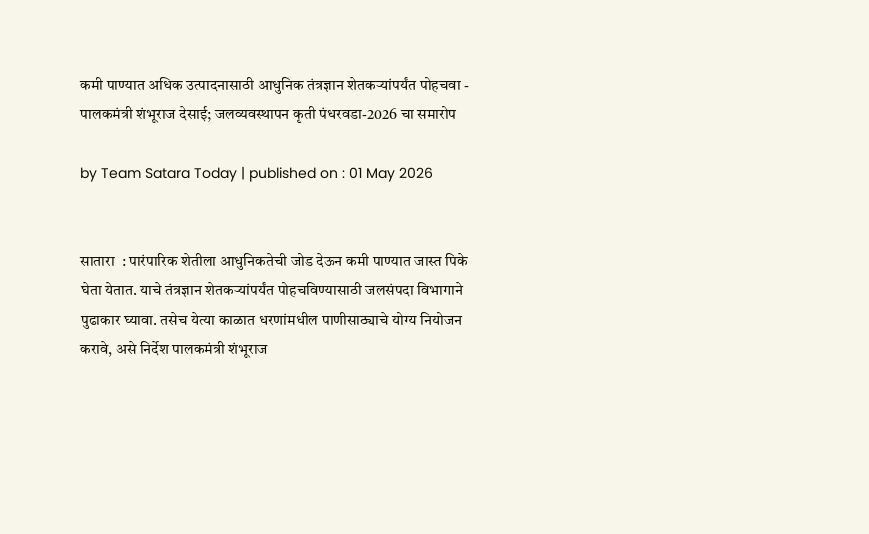कमी पाण्यात अधिक उत्पादनासाठी आधुनिक तंत्रज्ञान शेतकऱ्यांपर्यंत पोहचवा - पालकमंत्री शंभूराज देसाई; जलव्यवस्थापन कृती पंधरवडा-2026 चा समारोप

by Team Satara Today | published on : 01 May 2026


सातारा  : पारंपारिक शेतीला आधुनिकतेची जोड देऊन कमी पाण्यात जास्त पिके घेता येतात. याचे तंत्रज्ञान शेतकऱ्यांपर्यंत पोहचविण्यासाठी जलसंपदा विभागाने पुढाकार घ्यावा. तसेच येत्या काळात धरणांमधील पाणीसाठ्याचे योग्य नियोजन करावे, असे निर्देश पालकमंत्री शंभूराज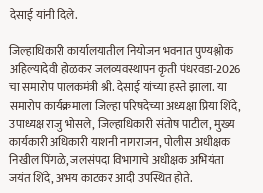देसाई यांनी दिले.

जिल्हाधिकारी कार्यालयातील नियोजन भवनात पुण्यश्लोक अहिल्यादेवी होळकर जलव्यवस्थापन कृती पंधरवडा-2026 चा समारोप पालकमंत्री श्री. देसाई यांच्या हस्ते झाला. या समारोप कार्यक्रमाला जिल्हा परिषदेच्या अध्यक्षा प्रिया शिंदे, उपाध्यक्ष राजु भोसले, जिल्हाधिकारी संतोष पाटील, मुख्य कार्यकारी अधिकारी याशनी नागराजन, पोलीस अधीक्षक निखील पिंगळे, जलसंपदा विभागाचे अधीक्षक अभियंता जयंत शिंदे, अभय काटकर आदी उपस्थित होते.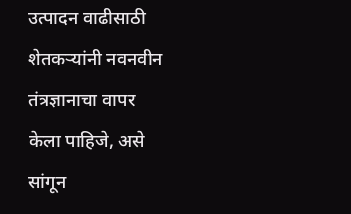उत्पादन वाढीसाठी शेतकऱ्यांनी नवनवीन तंत्रज्ञानाचा वापर केला पाहिजे, असे सांगून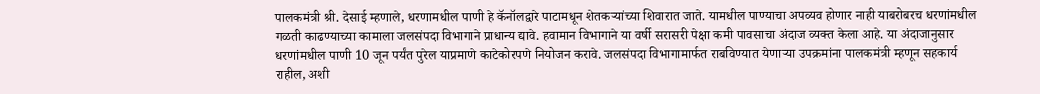पालकमंत्री श्री. देसाई म्हणाले, धरणामधील पाणी हे कॅनॉलद्वारे पाटामधून शेतकऱ्यांच्या शिवारात जाते. यामधील पाण्याचा अपव्यव होणार नाही याबरोबरच धरणांमधील गळती काढण्याच्या कामाला जलसंपदा विभागाने प्राधान्य द्यावे. हवामान विभागाने या वर्षी सरासरी पेक्षा कमी पावसाचा अंदाज व्यक्त केला आहे. या अंदाजानुसार धरणांमधील पाणी 10 जून पर्यंत पुरेल याप्रमाणे काटेकोरपणे नियोजन करावे. जलसंपदा विभागामार्फत राबविण्यात येणाऱ्या उपक्रमांना पालकमंत्री म्हणून सहकार्य राहील, अशी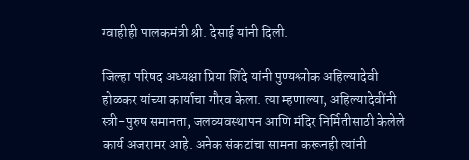ग्वाहीही पालकमंत्री श्री. देसाई यांनी दिली.

जिल्हा परिषद अध्यक्षा प्रिया शिंदे यांनी पुण्यश्लोक अहिल्यादेवी होळकर यांच्या कार्याचा गौरव केला. त्या म्हणाल्या, अहिल्यादेवींनी स्त्री-पुरुष समानता, जलव्यवस्थापन आणि मंदिर निर्मितीसाठी केलेले कार्य अजरामर आहे. अनेक संकटांचा सामना करूनही त्यांनी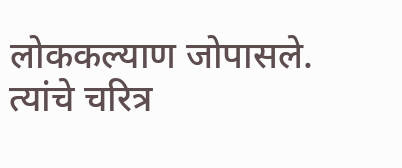लोककल्याण जोपासले. त्यांचे चरित्र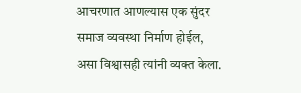आचरणात आणल्यास एक सुंदर समाज व्यवस्था निर्माण होईल, असा विश्वासही त्यांनी व्यक्त केला.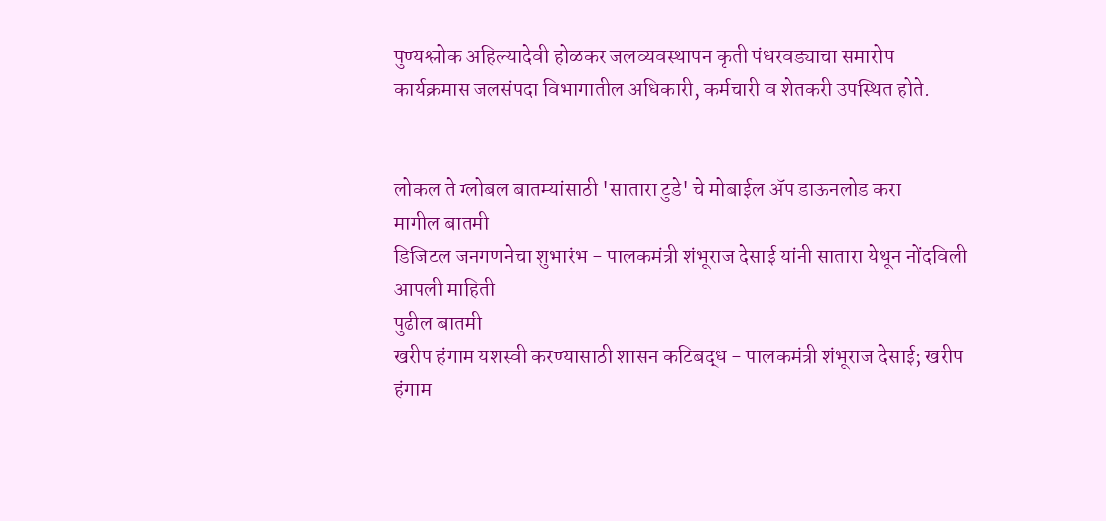पुण्यश्लोक अहिल्यादेवी होळकर जलव्यवस्थापन कृती पंधरवड्याचा समारोप कार्यक्रमास जलसंपदा विभागातील अधिकारी, कर्मचारी व शेतकरी उपस्थित होते.


लोकल ते ग्लोबल बातम्यांसाठी 'सातारा टुडे' चे मोबाईल ॲप डाऊनलोड करा
मागील बातमी
डिजिटल जनगणनेचा शुभारंभ - पालकमंत्री शंभूराज देसाई यांनी सातारा येथून नोंदविली आपली माहिती
पुढील बातमी
खरीप हंगाम यशस्वी करण्यासाठी शासन कटिबद्ध - पालकमंत्री शंभूराज देसाई; खरीप हंगाम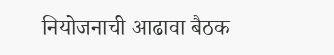नियोजनाची आढावा बैठक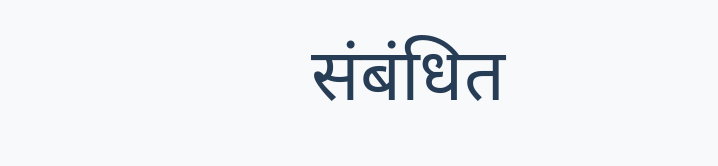संबंधित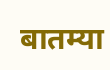बातम्या